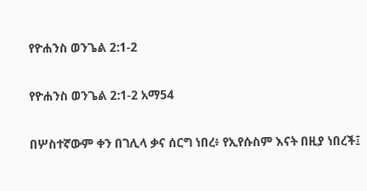የዮሐንስ ወንጌል 2:1-2

የዮሐንስ ወንጌል 2:1-2 አማ54

በሦስተኛውም ቀን በገሊላ ቃና ሰርግ ነበረ፥ የኢየሱስም እናት በዚያ ነበረች፤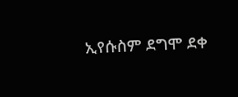ኢየሱስም ደግሞ ደቀ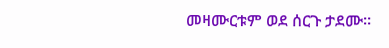መዛሙርቱም ወደ ሰርጉ ታደሙ።